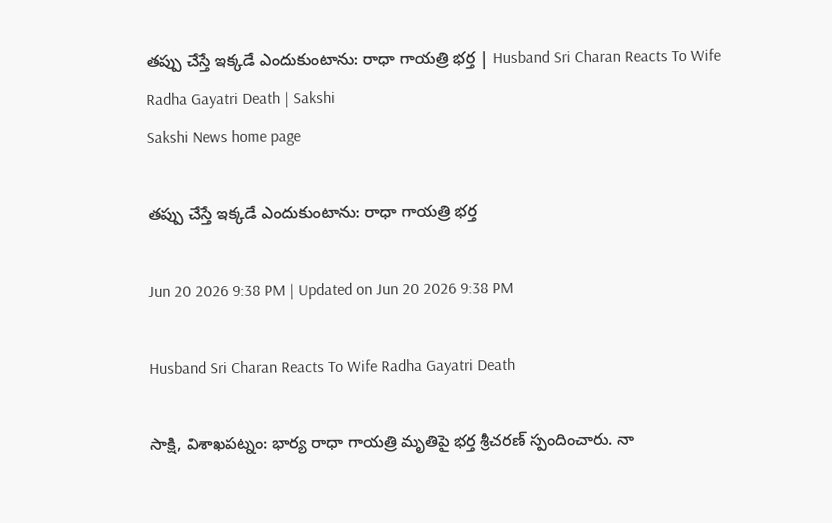తప్పు చేస్తే ఇక్కడే ఎందుకుంటాను: రాధా గాయత్రి భర్త | Husband Sri Charan Reacts To Wife Radha Gayatri Death | Sakshi
Sakshi News home page

తప్పు చేస్తే ఇక్కడే ఎందుకుంటాను: రాధా గాయత్రి భర్త

Jun 20 2026 9:38 PM | Updated on Jun 20 2026 9:38 PM

Husband Sri Charan Reacts To Wife Radha Gayatri Death

సాక్షి, విశాఖపట్నం: భార్య రాధా గాయత్రి మృతిపై భర్త శ్రీచరణ్ స్పందించారు. నా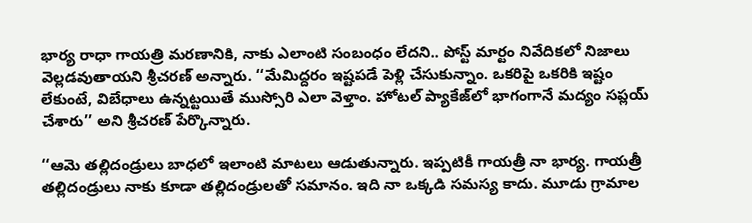భార్య రాధా గాయత్రి మరణానికి, నాకు ఎలాంటి సంబంధం లేదని.. పోస్ట్ మార్టం నివేదికలో నిజాలు వెల్లడవుతాయని శ్రీచరణ్‌ అన్నారు. ‘‘మేమిద్దరం ఇష్టపడే పెళ్లి చేసుకున్నాం. ఒకరిపై ఒకరికి ఇష్టం లేకుంటే, విబేధాలు ఉన్నట్టయితే ముస్సోరి ఎలా వెళ్తాం. హోటల్ ప్యాకేజ్‌లో భాగంగానే మద్యం సప్లయ్ చేశారు’’ అని శ్రీచరణ్‌ పేర్కొన్నారు.

‘‘ఆమె తల్లిదండ్రులు బాధలో ఇలాంటి మాటలు ఆడుతున్నారు. ఇప్పటికీ గాయత్రీ నా భార్య. గాయత్రీ తల్లిదండ్రులు నాకు కూడా తల్లిదండ్రులతో సమానం. ఇది నా ఒక్కడి సమస్య కాదు. మూడు గ్రామాల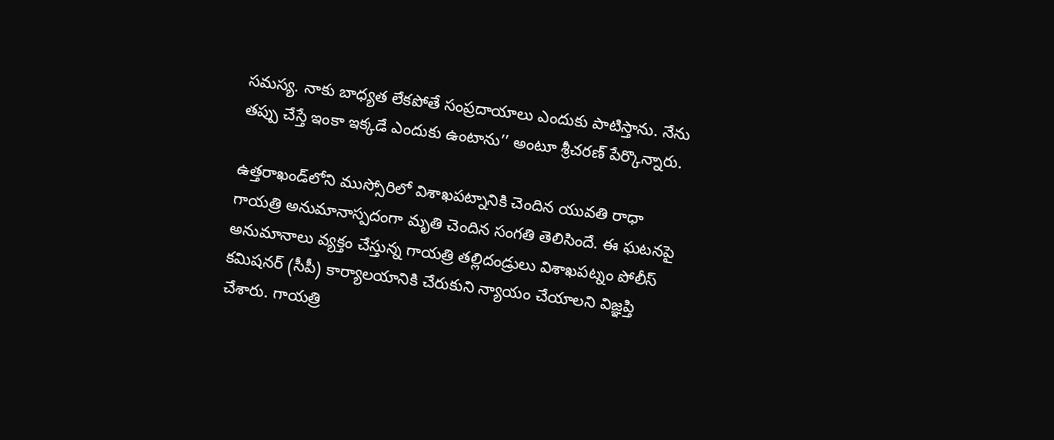సమస్య. నాకు బాధ్యత లేకపోతే సంప్రదాయాలు ఎందుకు పాటిస్తాను. నేను తప్పు చేస్తే ఇంకా ఇక్కడే ఎందుకు ఉంటాను’’ అంటూ శ్రీచరణ్‌ పేర్కొన్నారు.

ఉత్తరాఖండ్‌లోని ముస్సోరిలో విశాఖపట్నానికి చెందిన యువతి రాధా గాయత్రి అనుమానాస్పదంగా మృతి చెందిన సంగతి తెలిసిందే. ఈ ఘటనపై అనుమానాలు వ్యక్తం చేస్తున్న గాయత్రి తల్లిదండ్రులు విశాఖపట్నం పోలీస్ కమిషనర్ (సీపీ) కార్యాలయానికి చేరుకుని న్యాయం చేయాలని విజ్ఞప్తి చేశారు. గాయత్రి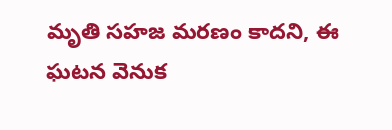మృతి సహజ మరణం కాదని, ఈ ఘటన వెనుక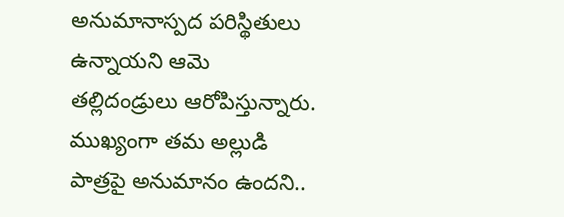అనుమానాస్పద పరిస్థితులు ఉన్నాయని ఆమె తల్లిదండ్రులు ఆరోపిస్తున్నారు. ముఖ్యంగా తమ అల్లుడి పాత్రపై అనుమానం ఉందని..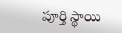పూర్తి స్థాయి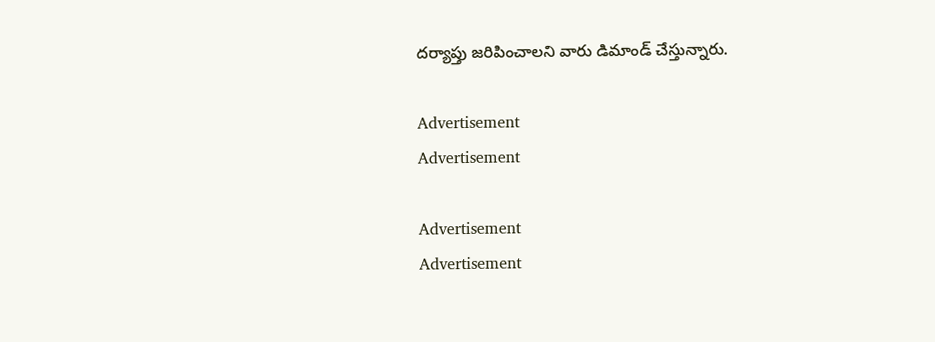దర్యాప్తు జరిపించాలని వారు డిమాండ్ చేస్తున్నారు.

Advertisement
Advertisement

Advertisement
Advertisement